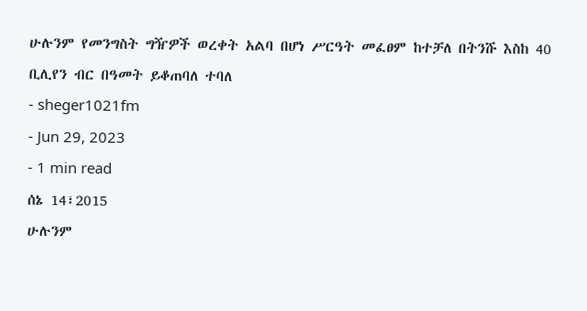ሁሉንም የመንግስት ግዥዎች ወረቀት አልባ በሆነ ሥርዓት መፈፀም ከተቻለ በትንሹ እስከ 40 ቢሊየን ብር በዓመት ይቆጠባለ ተባለ
- sheger1021fm
- Jun 29, 2023
- 1 min read
ሰኔ 14፣2015
ሁሉንም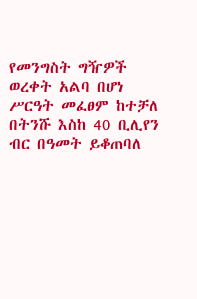የመንግስት ግዥዎች ወረቀት አልባ በሆነ ሥርዓት መፈፀም ከተቻለ በትንሹ እስከ 40 ቢሊየን ብር በዓመት ይቆጠባለ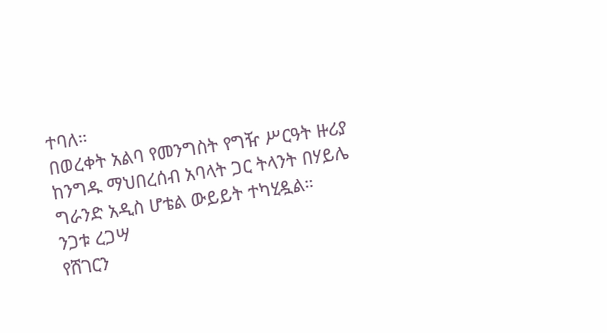ተባለ።
በወረቀት አልባ የመንግስት የግዥ ሥርዓት ዙሪያ ከንግዱ ማህበረሰብ አባላት ጋር ትላንት በሃይሌ ግራንድ አዲስ ሆቴል ውይይት ተካሂዷል።
ንጋቱ ረጋሣ
የሸገርን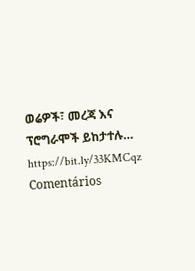ወሬዎች፣ መረጃ እና ፕሮግራሞች ይከታተሉ… https://bit.ly/33KMCqz
Comentários